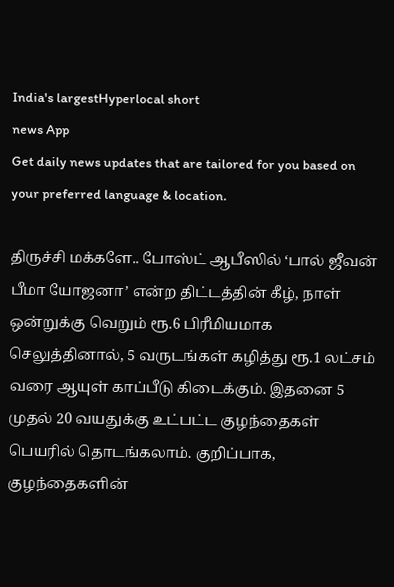India's largestHyperlocal short
news App
Get daily news updates that are tailored for you based on your preferred language & location.

திருச்சி மக்களே.. போஸ்ட் ஆபீஸில் ‘பால் ஜீவன் பீமா யோஜனா’ என்ற திட்டத்தின் கீழ், நாள் ஒன்றுக்கு வெறும் ரூ.6 பிரீமியமாக செலுத்தினால், 5 வருடங்கள் கழித்து ரூ.1 லட்சம் வரை ஆயுள் காப்பீடு கிடைக்கும். இதனை 5 முதல் 20 வயதுக்கு உட்பட்ட குழந்தைகள் பெயரில் தொடங்கலாம். குறிப்பாக, குழந்தைகளின்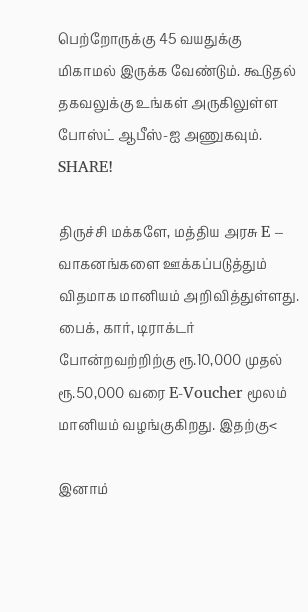பெற்றோருக்கு 45 வயதுக்கு மிகாமல் இருக்க வேண்டும். கூடுதல் தகவலுக்கு உங்கள் அருகிலுள்ள போஸ்ட் ஆபீஸ்-ஐ அணுகவும். SHARE!

திருச்சி மக்களே, மத்திய அரசு E – வாகனங்களை ஊக்கப்படுத்தும் விதமாக மானியம் அறிவித்துள்ளது. பைக், கார், டிராக்டர் போன்றவற்றிற்கு ரூ.10,000 முதல் ரூ.50,000 வரை E-Voucher மூலம் மானியம் வழங்குகிறது. இதற்கு<

இனாம்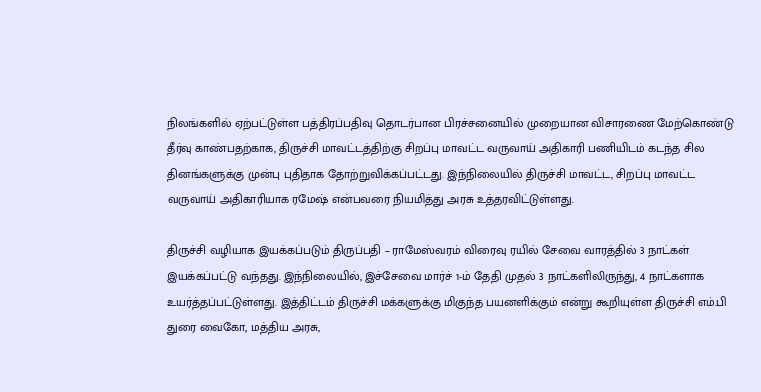நிலங்களில் ஏற்பட்டுள்ள பத்திரப்பதிவு தொடர்பான பிரச்சனையில் முறையான விசாரணை மேற்கொண்டு தீர்வு காண்பதற்காக, திருச்சி மாவட்டத்திற்கு சிறப்பு மாவட்ட வருவாய் அதிகாரி பணியிடம் கடந்த சில தினங்களுக்கு முன்பு புதிதாக தோற்றுவிக்கப்பட்டது. இந்நிலையில் திருச்சி மாவட்ட, சிறப்பு மாவட்ட வருவாய் அதிகாரியாக ரமேஷ் என்பவரை நியமித்து அரசு உத்தரவிட்டுள்ளது.

திருச்சி வழியாக இயக்கப்படும் திருப்பதி – ராமேஸ்வரம் விரைவு ரயில் சேவை வாரத்தில் 3 நாட்கள் இயக்கப்பட்டு வந்தது. இந்நிலையில், இச்சேவை மார்ச் 1-ம் தேதி முதல் 3 நாட்களிலிருந்து, 4 நாட்களாக உயர்த்தப்பட்டுள்ளது. இத்திட்டம் திருச்சி மக்களுக்கு மிகுந்த பயனளிக்கும் என்று கூறியுள்ள திருச்சி எம்.பி துரை வைகோ, மத்திய அரசு,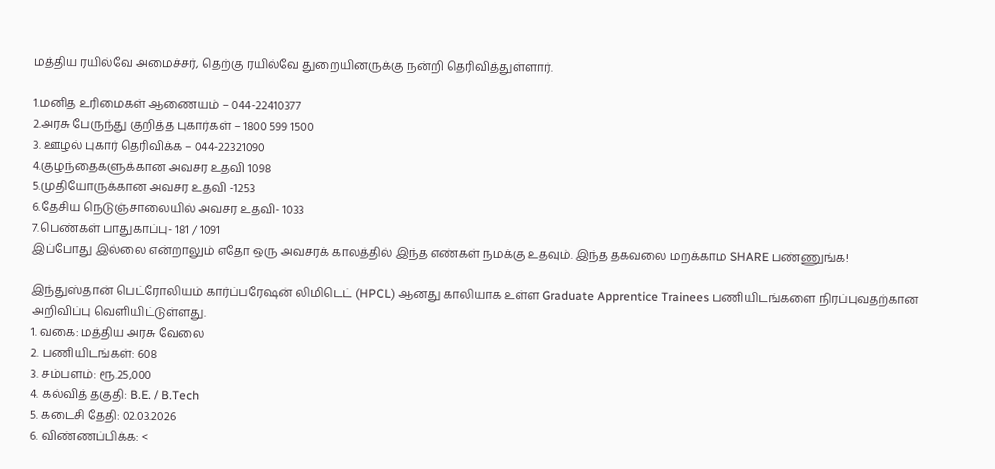மத்திய ரயில்வே அமைச்சர், தெற்கு ரயில்வே துறையினருக்கு நன்றி தெரிவித்துள்ளார்.

1.மனித உரிமைகள் ஆணையம் – 044-22410377
2.அரசு பேருந்து குறித்த புகார்கள் – 1800 599 1500
3. ஊழல் புகார் தெரிவிக்க – 044-22321090
4.குழந்தைகளுக்கான அவசர உதவி 1098
5.முதியோருக்கான அவசர உதவி -1253
6.தேசிய நெடுஞ்சாலையில் அவசர உதவி- 1033
7.பெண்கள் பாதுகாப்பு- 181 / 1091
இப்போது இல்லை என்றாலும் எதோ ஒரு அவசரக் காலத்தில் இந்த எண்கள் நமக்கு உதவும். இந்த தகவலை மறக்காம SHARE பண்ணுங்க!

இந்துஸ்தான் பெட்ரோலியம் கார்ப்பரேஷன் லிமிடெட் (HPCL) ஆனது காலியாக உள்ள Graduate Apprentice Trainees பணியிடங்களை நிரப்புவதற்கான அறிவிப்பு வெளியிட்டுள்ளது.
1. வகை: மத்திய அரசு வேலை
2. பணியிடங்கள்: 608
3. சம்பளம்: ரூ.25,000
4. கல்வித் தகுதி: B.E. / B.Tech
5. கடைசி தேதி: 02.03.2026
6. விண்ணப்பிக்க: <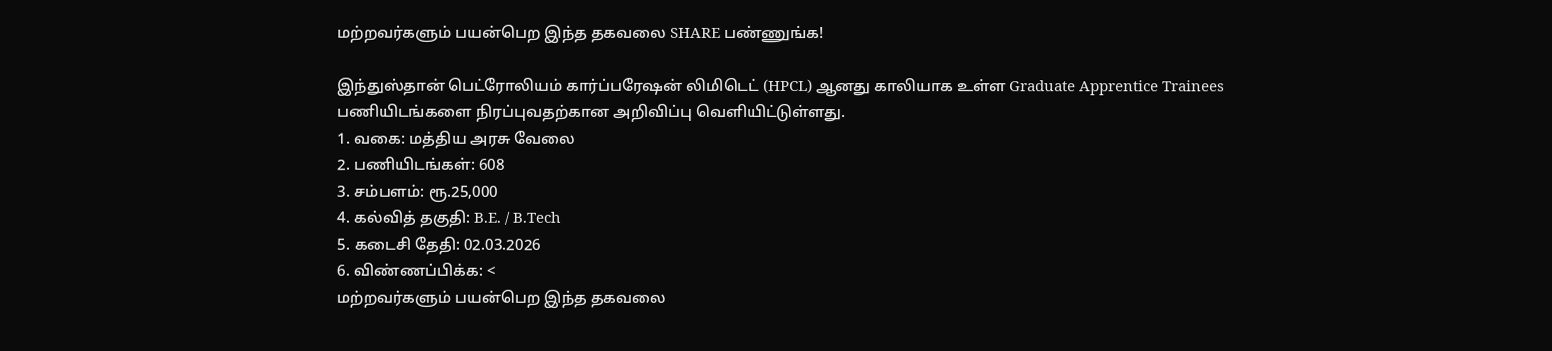மற்றவர்களும் பயன்பெற இந்த தகவலை SHARE பண்ணுங்க!

இந்துஸ்தான் பெட்ரோலியம் கார்ப்பரேஷன் லிமிடெட் (HPCL) ஆனது காலியாக உள்ள Graduate Apprentice Trainees பணியிடங்களை நிரப்புவதற்கான அறிவிப்பு வெளியிட்டுள்ளது.
1. வகை: மத்திய அரசு வேலை
2. பணியிடங்கள்: 608
3. சம்பளம்: ரூ.25,000
4. கல்வித் தகுதி: B.E. / B.Tech
5. கடைசி தேதி: 02.03.2026
6. விண்ணப்பிக்க: <
மற்றவர்களும் பயன்பெற இந்த தகவலை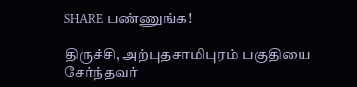SHARE பண்ணுங்க!

திருச்சி, அற்புதசாமிபுரம் பகுதியை சேர்ந்தவர்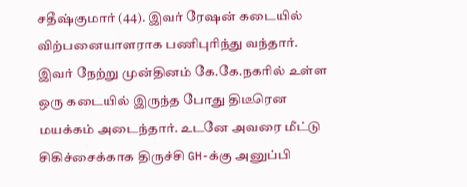சதீஷ்குமார் (44). இவர் ரேஷன் கடையில் விற்பனையாளராக பணிபுரிந்து வந்தார். இவர் நேற்று முன்தினம் கே.கே.நகரில் உள்ள ஒரு கடையில் இருந்த போது திடீரென மயக்கம் அடைந்தார். உடனே அவரை மீட்டு சிகிச்சைக்காக திருச்சி GH-க்கு அனுப்பி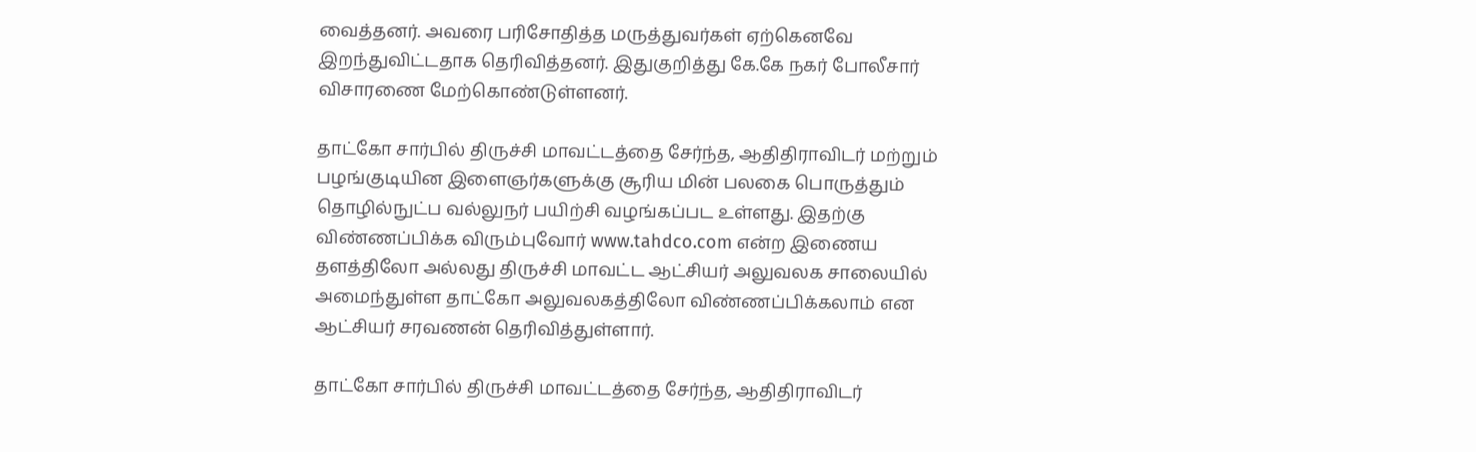வைத்தனர். அவரை பரிசோதித்த மருத்துவர்கள் ஏற்கெனவே இறந்துவிட்டதாக தெரிவித்தனர். இதுகுறித்து கே.கே நகர் போலீசார் விசாரணை மேற்கொண்டுள்ளனர்.

தாட்கோ சார்பில் திருச்சி மாவட்டத்தை சேர்ந்த, ஆதிதிராவிடர் மற்றும் பழங்குடியின இளைஞர்களுக்கு சூரிய மின் பலகை பொருத்தும் தொழில்நுட்ப வல்லுநர் பயிற்சி வழங்கப்பட உள்ளது. இதற்கு விண்ணப்பிக்க விரும்புவோர் www.tahdco.com என்ற இணைய தளத்திலோ அல்லது திருச்சி மாவட்ட ஆட்சியர் அலுவலக சாலையில் அமைந்துள்ள தாட்கோ அலுவலகத்திலோ விண்ணப்பிக்கலாம் என ஆட்சியர் சரவணன் தெரிவித்துள்ளார்.

தாட்கோ சார்பில் திருச்சி மாவட்டத்தை சேர்ந்த, ஆதிதிராவிடர்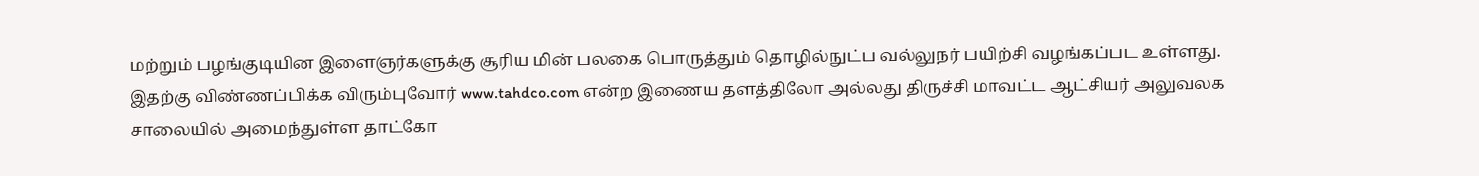மற்றும் பழங்குடியின இளைஞர்களுக்கு சூரிய மின் பலகை பொருத்தும் தொழில்நுட்ப வல்லுநர் பயிற்சி வழங்கப்பட உள்ளது. இதற்கு விண்ணப்பிக்க விரும்புவோர் www.tahdco.com என்ற இணைய தளத்திலோ அல்லது திருச்சி மாவட்ட ஆட்சியர் அலுவலக சாலையில் அமைந்துள்ள தாட்கோ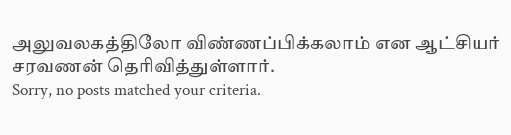அலுவலகத்திலோ விண்ணப்பிக்கலாம் என ஆட்சியர் சரவணன் தெரிவித்துள்ளார்.
Sorry, no posts matched your criteria.